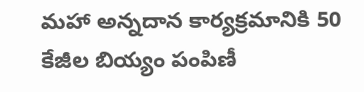మహా అన్నదాన కార్యక్రమానికి 50 కేజీల బియ్యం పంపిణీ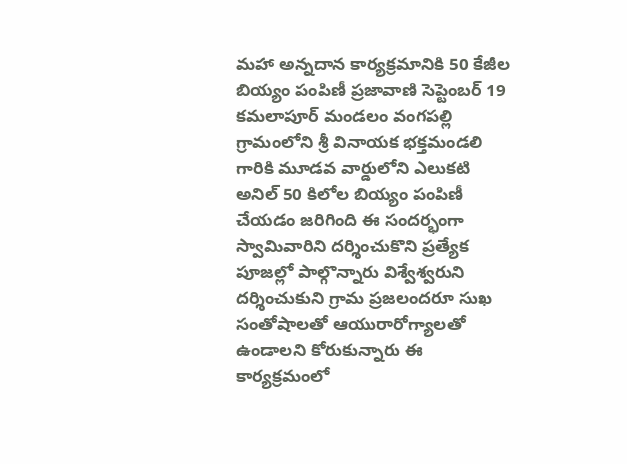మహా అన్నదాన కార్యక్రమానికి 50 కేజీల బియ్యం పంపిణీ ప్రజావాణి సెప్టెంబర్ 19 కమలాపూర్ మండలం వంగపల్లి గ్రామంలోని శ్రీ వినాయక భక్తమండలి గారికి మూడవ వార్డులోని ఎలుకటి అనిల్ 50 కిలోల బియ్యం పంపిణీ చేయడం జరిగింది ఈ సందర్భంగా స్వామివారిని దర్శించుకొని ప్రత్యేక పూజల్లో పాల్గొన్నారు విశ్వేశ్వరుని దర్శించుకుని గ్రామ ప్రజలందరూ సుఖ సంతోషాలతో ఆయురారోగ్యాలతో ఉండాలని కోరుకున్నారు ఈ కార్యక్రమంలో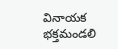వినాయక భక్తమండలి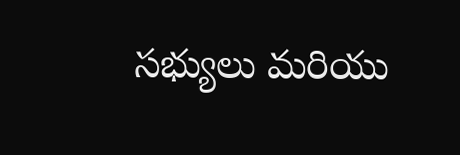సభ్యులు మరియు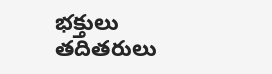భక్తులు తదితరులు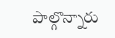పాల్గొన్నారు